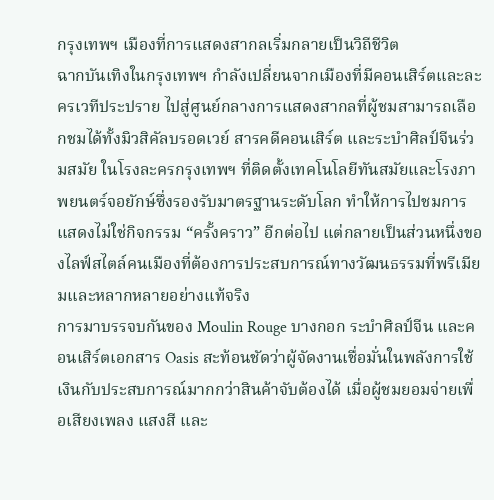กรุงเทพฯ เมืองที่การแสดงสากลเริ่มกลายเป็นวิถีชีวิต
ฉากบันเทิงในกรุงเทพฯ กำลังเปลี่ยนจากเมืองที่มีคอนเสิร์ตและละครเวทีประปราย ไปสู่ศูนย์กลางการแสดงสากลที่ผู้ชมสามารถเลือกชมได้ทั้งมิวสิคัลบรอดเวย์ สารคดีคอนเสิร์ต และระบำศิลป์จีนร่วมสมัย ในโรงละครกรุงเทพฯ ที่ติดตั้งเทคโนโลยีทันสมัยและโรงภาพยนตร์จอยักษ์ซึ่งรองรับมาตรฐานระดับโลก ทำให้การไปชมการแสดงไม่ใช่กิจกรรม “ครั้งคราว” อีกต่อไป แต่กลายเป็นส่วนหนึ่งของไลฟ์สไตล์คนเมืองที่ต้องการประสบการณ์ทางวัฒนธรรมที่พรีเมียมและหลากหลายอย่างแท้จริง
การมาบรรจบกันของ Moulin Rouge บางกอก ระบำศิลป์จีน และคอนเสิร์ตเอกสาร Oasis สะท้อนชัดว่าผู้จัดงานเชื่อมั่นในพลังการใช้เงินกับประสบการณ์มากกว่าสินค้าจับต้องได้ เมื่อผู้ชมยอมจ่ายเพื่อเสียงเพลง แสงสี และ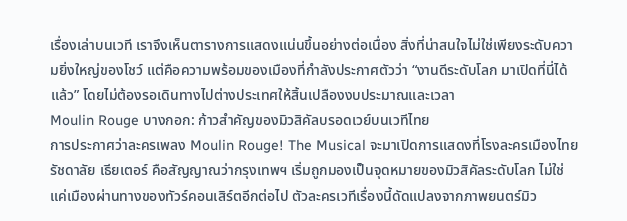เรื่องเล่าบนเวที เราจึงเห็นตารางการแสดงแน่นขึ้นอย่างต่อเนื่อง สิ่งที่น่าสนใจไม่ใช่เพียงระดับความยิ่งใหญ่ของโชว์ แต่คือความพร้อมของเมืองที่กำลังประกาศตัวว่า “งานดีระดับโลก มาเปิดที่นี่ได้แล้ว” โดยไม่ต้องรอเดินทางไปต่างประเทศให้สิ้นเปลืองงบประมาณและเวลา
Moulin Rouge บางกอก: ก้าวสำคัญของมิวสิคัลบรอดเวย์บนเวทีไทย
การประกาศว่าละครเพลง Moulin Rouge! The Musical จะมาเปิดการแสดงที่โรงละครเมืองไทยรัชดาลัย เธียเตอร์ คือสัญญาณว่ากรุงเทพฯ เริ่มถูกมองเป็นจุดหมายของมิวสิคัลระดับโลก ไม่ใช่แค่เมืองผ่านทางของทัวร์คอนเสิร์ตอีกต่อไป ตัวละครเวทีเรื่องนี้ดัดแปลงจากภาพยนตร์มิว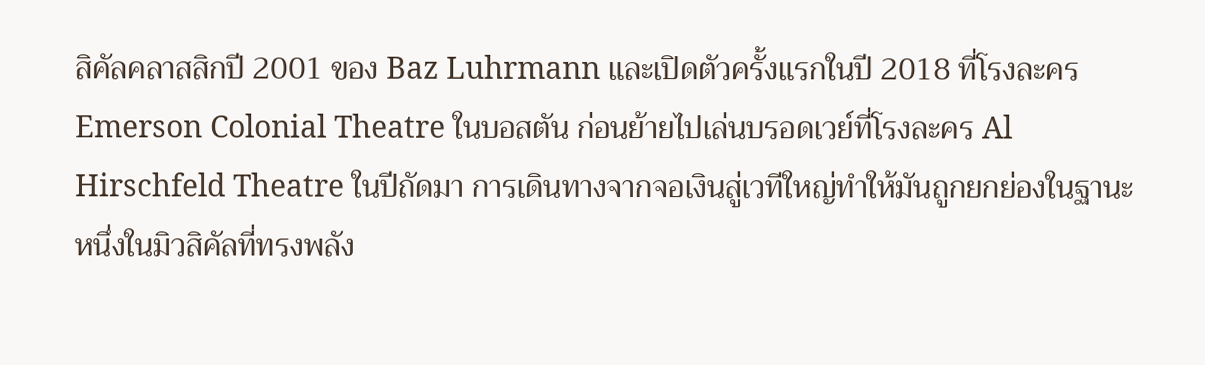สิคัลคลาสสิกปี 2001 ของ Baz Luhrmann และเปิดตัวครั้งแรกในปี 2018 ที่โรงละคร Emerson Colonial Theatre ในบอสตัน ก่อนย้ายไปเล่นบรอดเวย์ที่โรงละคร Al Hirschfeld Theatre ในปีถัดมา การเดินทางจากจอเงินสู่เวทีใหญ่ทำให้มันถูกยกย่องในฐานะหนึ่งในมิวสิคัลที่ทรงพลัง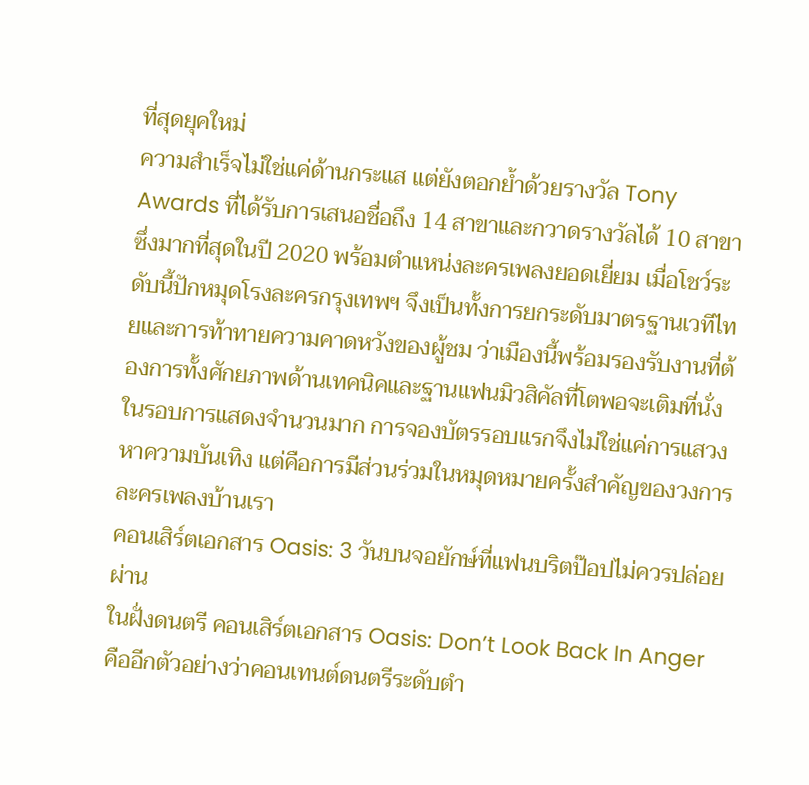ที่สุดยุคใหม่
ความสำเร็จไม่ใช่แค่ด้านกระแส แต่ยังตอกย้ำด้วยรางวัล Tony Awards ที่ได้รับการเสนอชื่อถึง 14 สาขาและกวาดรางวัลได้ 10 สาขา ซึ่งมากที่สุดในปี 2020 พร้อมตำแหน่งละครเพลงยอดเยี่ยม เมื่อโชว์ระดับนี้ปักหมุดโรงละครกรุงเทพฯ จึงเป็นทั้งการยกระดับมาตรฐานเวทีไทยและการท้าทายความคาดหวังของผู้ชม ว่าเมืองนี้พร้อมรองรับงานที่ต้องการทั้งศักยภาพด้านเทคนิคและฐานแฟนมิวสิคัลที่โตพอจะเติมที่นั่งในรอบการแสดงจำนวนมาก การจองบัตรรอบแรกจึงไม่ใช่แค่การแสวงหาความบันเทิง แต่คือการมีส่วนร่วมในหมุดหมายครั้งสำคัญของวงการละครเพลงบ้านเรา
คอนเสิร์ตเอกสาร Oasis: 3 วันบนจอยักษ์ที่แฟนบริตป๊อปไม่ควรปล่อยผ่าน
ในฝั่งดนตรี คอนเสิร์ตเอกสาร Oasis: Don’t Look Back In Anger คืออีกตัวอย่างว่าคอนเทนต์ดนตรีระดับตำ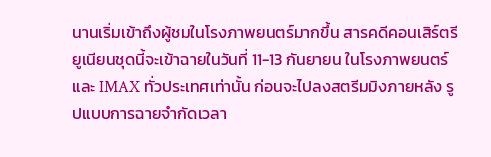นานเริ่มเข้าถึงผู้ชมในโรงภาพยนตร์มากขึ้น สารคดีคอนเสิร์ตรียูเนียนชุดนี้จะเข้าฉายในวันที่ 11-13 กันยายน ในโรงภาพยนตร์และ IMAX ทั่วประเทศเท่านั้น ก่อนจะไปลงสตรีมมิงภายหลัง รูปแบบการฉายจำกัดเวลา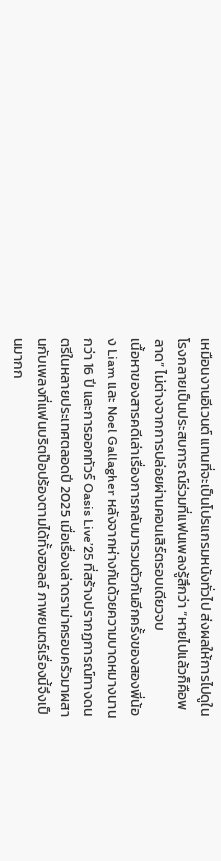เหมือนงานอีเวนต์ แทนที่จะเป็นโปรแกรมหนังทั่วไป ส่งผลให้การไปดูในโรงกลายเป็นประสบการณ์ร่วมที่แฟนเพลงรู้สึกว่า “หายไปแล้วก็คือพลาด” ไม่ต่างจากการปล่อยผ่านคอนเสิร์ตรอบเดียวจบ
เนื้อหาของสารคดีเล่าเรื่องการกลับมารวมตัวกันอีกครั้งของสองพี่น้อง Liam และ Noel Gallagher หลังจากห่างกันด้วยความบาดหมางนานกว่า 16 ปี และการออกทัวร์ Oasis Live’25 ที่สร้างปรากฏการณ์ทางดนตรีในหลายประเทศตลอดปี 2025 เมื่อเรื่องเล่าดราม่าครอบครัวมาผสานกับเพลงที่แฟนบริตป๊อปร้องตามได้ทั้งฮอลล์ ภาพยนตร์เรื่องนี้จึงเป็นมากก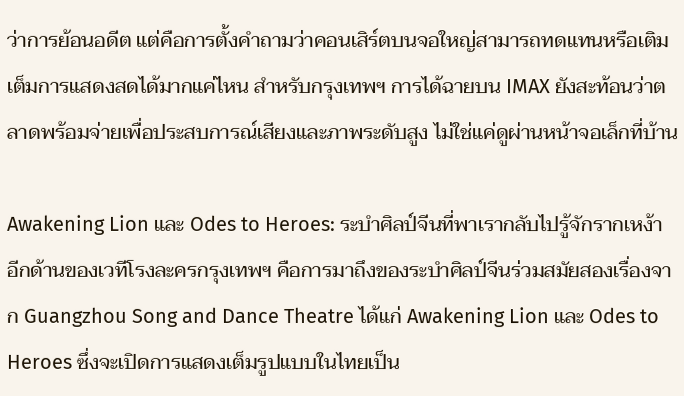ว่าการย้อนอดีต แต่คือการตั้งคำถามว่าคอนเสิร์ตบนจอใหญ่สามารถทดแทนหรือเติมเต็มการแสดงสดได้มากแค่ไหน สำหรับกรุงเทพฯ การได้ฉายบน IMAX ยังสะท้อนว่าตลาดพร้อมจ่ายเพื่อประสบการณ์เสียงและภาพระดับสูง ไม่ใช่แค่ดูผ่านหน้าจอเล็กที่บ้าน

Awakening Lion และ Odes to Heroes: ระบำศิลป์จีนที่พาเรากลับไปรู้จักรากเหง้า
อีกด้านของเวทีโรงละครกรุงเทพฯ คือการมาถึงของระบำศิลป์จีนร่วมสมัยสองเรื่องจาก Guangzhou Song and Dance Theatre ได้แก่ Awakening Lion และ Odes to Heroes ซึ่งจะเปิดการแสดงเต็มรูปแบบในไทยเป็น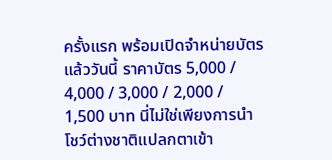ครั้งแรก พร้อมเปิดจำหน่ายบัตรแล้ววันนี้ ราคาบัตร 5,000 / 4,000 / 3,000 / 2,000 / 1,500 บาท นี่ไม่ใช่เพียงการนำโชว์ต่างชาติแปลกตาเข้า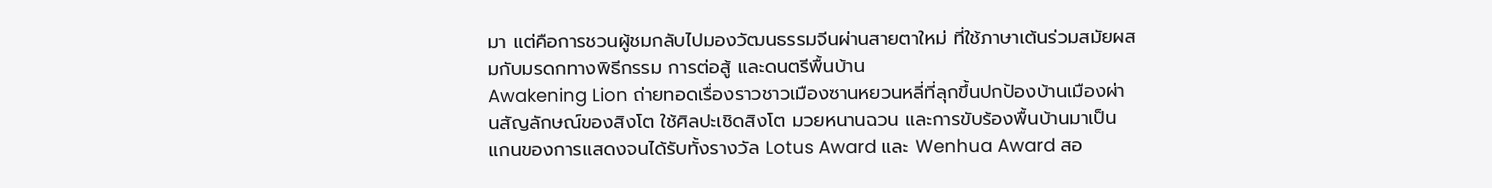มา แต่คือการชวนผู้ชมกลับไปมองวัฒนธรรมจีนผ่านสายตาใหม่ ที่ใช้ภาษาเต้นร่วมสมัยผสมกับมรดกทางพิธีกรรม การต่อสู้ และดนตรีพื้นบ้าน
Awakening Lion ถ่ายทอดเรื่องราวชาวเมืองซานหยวนหลี่ที่ลุกขึ้นปกป้องบ้านเมืองผ่านสัญลักษณ์ของสิงโต ใช้ศิลปะเชิดสิงโต มวยหนานฉวน และการขับร้องพื้นบ้านมาเป็นแกนของการแสดงจนได้รับทั้งรางวัล Lotus Award และ Wenhua Award สอ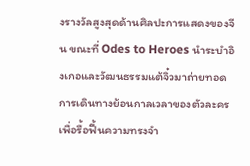งรางวัลสูงสุดด้านศิลปะการแสดงของจีน ขณะที่ Odes to Heroes นำระบำอิงเกอและวัฒนธรรมแต้จิ๋วมาถ่ายทอดการเดินทางย้อนกาลเวลาของตัวละครเพื่อรื้อฟื้นความทรงจำ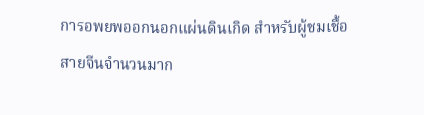การอพยพออกนอกแผ่นดินเกิด สำหรับผู้ชมเชื้อสายจีนจำนวนมาก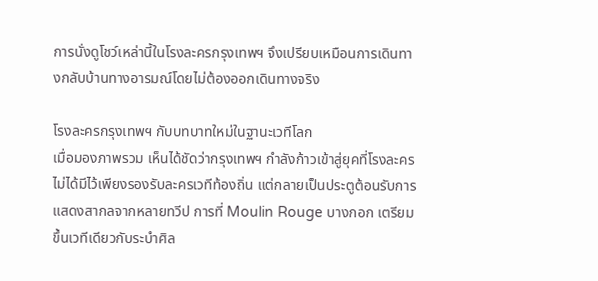การนั่งดูโชว์เหล่านี้ในโรงละครกรุงเทพฯ จึงเปรียบเหมือนการเดินทางกลับบ้านทางอารมณ์โดยไม่ต้องออกเดินทางจริง

โรงละครกรุงเทพฯ กับบทบาทใหม่ในฐานะเวทีโลก
เมื่อมองภาพรวม เห็นได้ชัดว่ากรุงเทพฯ กำลังก้าวเข้าสู่ยุคที่โรงละครไม่ได้มีไว้เพียงรองรับละครเวทีท้องถิ่น แต่กลายเป็นประตูต้อนรับการแสดงสากลจากหลายทวีป การที่ Moulin Rouge บางกอก เตรียมขึ้นเวทีเดียวกับระบำศิล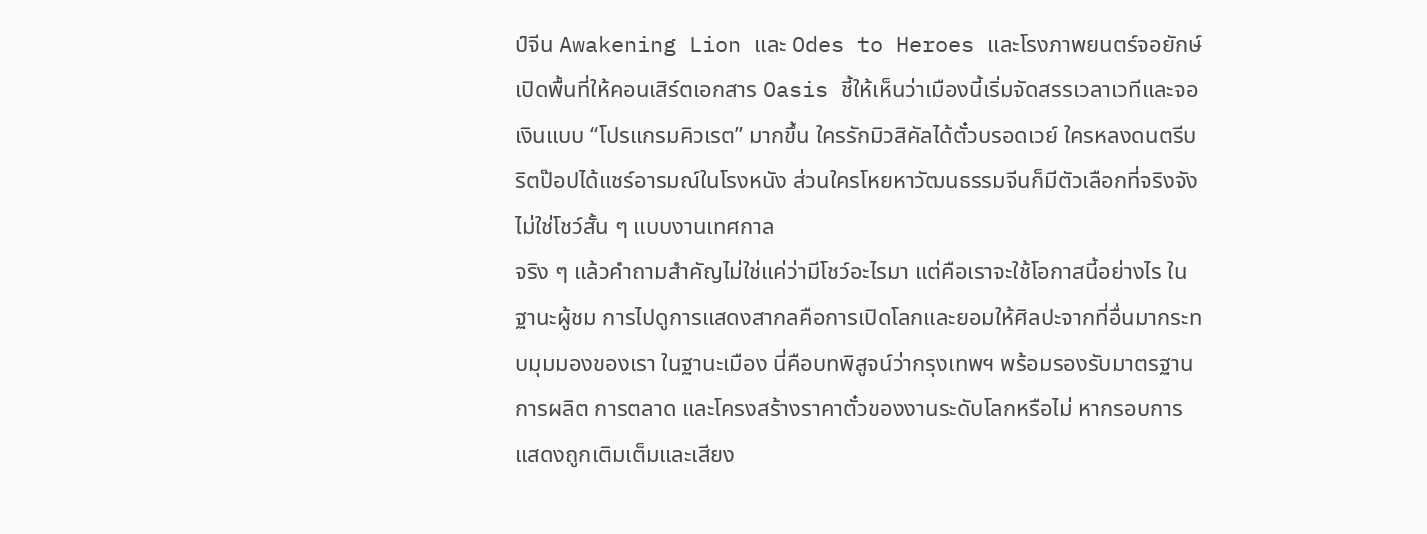ป์จีน Awakening Lion และ Odes to Heroes และโรงภาพยนตร์จอยักษ์เปิดพื้นที่ให้คอนเสิร์ตเอกสาร Oasis ชี้ให้เห็นว่าเมืองนี้เริ่มจัดสรรเวลาเวทีและจอเงินแบบ “โปรแกรมคิวเรต” มากขึ้น ใครรักมิวสิคัลได้ตั๋วบรอดเวย์ ใครหลงดนตรีบริตป๊อปได้แชร์อารมณ์ในโรงหนัง ส่วนใครโหยหาวัฒนธรรมจีนก็มีตัวเลือกที่จริงจัง ไม่ใช่โชว์สั้น ๆ แบบงานเทศกาล
จริง ๆ แล้วคำถามสำคัญไม่ใช่แค่ว่ามีโชว์อะไรมา แต่คือเราจะใช้โอกาสนี้อย่างไร ในฐานะผู้ชม การไปดูการแสดงสากลคือการเปิดโลกและยอมให้ศิลปะจากที่อื่นมากระทบมุมมองของเรา ในฐานะเมือง นี่คือบทพิสูจน์ว่ากรุงเทพฯ พร้อมรองรับมาตรฐานการผลิต การตลาด และโครงสร้างราคาตั๋วของงานระดับโลกหรือไม่ หากรอบการแสดงถูกเติมเต็มและเสียง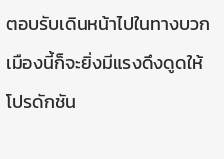ตอบรับเดินหน้าไปในทางบวก เมืองนี้ก็จะยิ่งมีแรงดึงดูดให้โปรดักชัน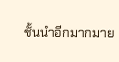ชั้นนำอีกมากมาย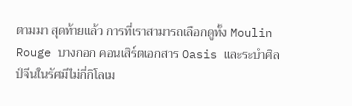ตามมา สุดท้ายแล้ว การที่เราสามารถเลือกดูทั้ง Moulin Rouge บางกอก คอนเสิร์ตเอกสาร Oasis และระบำศิลป์จีนในรัศมีไม่กี่กิโลเม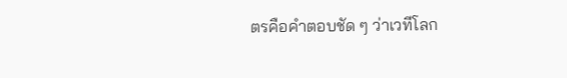ตรคือคำตอบชัด ๆ ว่าเวทีโลก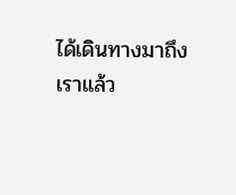ได้เดินทางมาถึงเราแล้ว